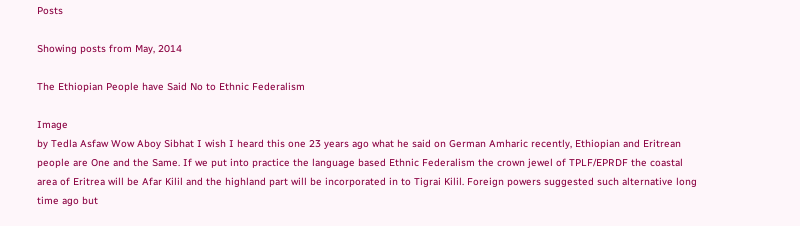Posts

Showing posts from May, 2014

The Ethiopian People have Said No to Ethnic Federalism

Image
by Tedla Asfaw Wow Aboy Sibhat I wish I heard this one 23 years ago what he said on German Amharic recently, Ethiopian and Eritrean people are One and the Same. If we put into practice the language based Ethnic Federalism the crown jewel of TPLF/EPRDF the coastal area of Eritrea will be Afar Kilil and the highland part will be incorporated in to Tigrai Kilil. Foreign powers suggested such alternative long time ago but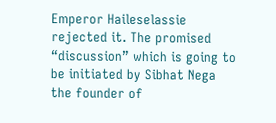Emperor Haileselassie rejected it. The promised “discussion” which is going to be initiated by Sibhat Nega the founder of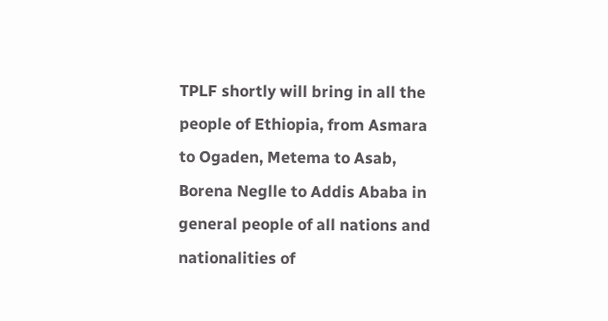TPLF shortly will bring in all the people of Ethiopia, from Asmara to Ogaden, Metema to Asab, Borena Neglle to Addis Ababa in general people of all nations and nationalities of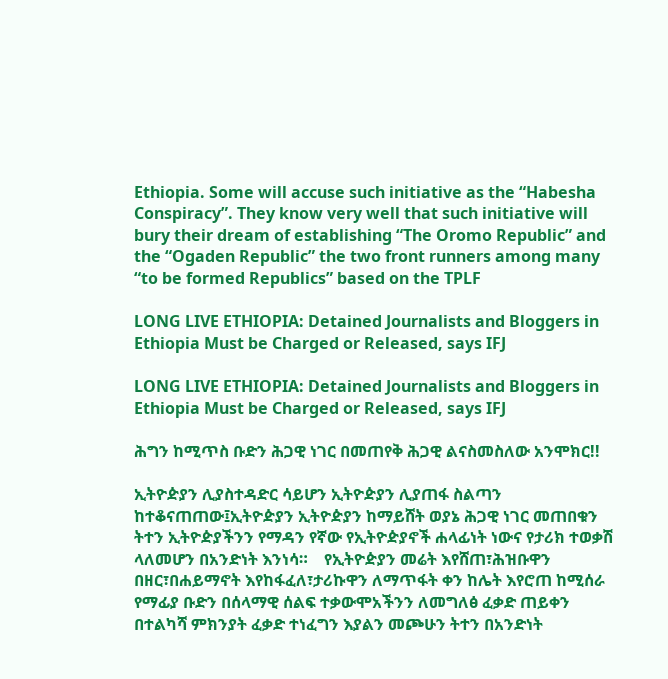Ethiopia. Some will accuse such initiative as the “Habesha Conspiracy”. They know very well that such initiative will bury their dream of establishing “The Oromo Republic” and the “Ogaden Republic” the two front runners among many “to be formed Republics” based on the TPLF

LONG LIVE ETHIOPIA: Detained Journalists and Bloggers in Ethiopia Must be Charged or Released, says IFJ

LONG LIVE ETHIOPIA: Detained Journalists and Bloggers in Ethiopia Must be Charged or Released, says IFJ

ሕግን ከሚጥስ ቡድን ሕጋዊ ነገር በመጠየቅ ሕጋዊ ልናስመስለው አንሞክር!!

ኢትዮዽያን ሊያስተዳድር ሳይሆን ኢትዮዽያን ሊያጠፋ ስልጣን ከተቆናጠጠው፤ኢትዮዽያን ኢትዮዽያን ከማይሸት ወያኔ ሕጋዊ ነገር መጠበቁን ትተን ኢትዮዽያችንን የማዳን የኛው የኢትዮዽያኖች ሐላፊነት ነውና የታሪክ ተወቃሽ ላለመሆን በአንድነት እንነሳ።    የኢትዮዽያን መሬት እየሸጠ፣ሕዝቡዋን በዘር፣በሐይማኖት እየከፋፈለ፣ታሪኩዋን ለማጥፋት ቀን ከሌት እየሮጠ ከሚሰራ የማፊያ ቡድን በሰላማዊ ሰልፍ ተቃውሞአችንን ለመግለፅ ፈቃድ ጠይቀን በተልካሻ ምክንያት ፈቃድ ተነፈግን እያልን መጮሁን ትተን በአንድነት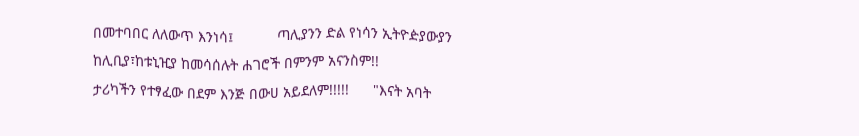በመተባበር ለለውጥ እንነሳ፤           ጣሊያንን ድል የነሳን ኢትዮዽያውያን ከሊቢያ፣ከቱኒዢያ ከመሳሰሉት ሐገሮች በምንም አናንስም!!            ታሪካችን የተፃፈው በደም እንጅ በውሀ አይደለም!!!!!      "እናት አባት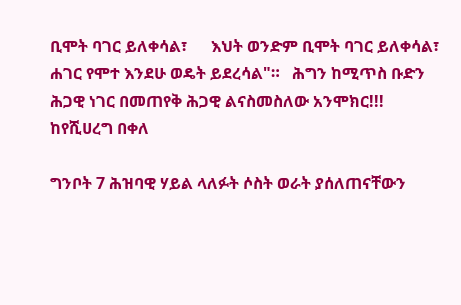ቢሞት ባገር ይለቀሳል፣      እህት ወንድም ቢሞት ባገር ይለቀሳል፣      ሐገር የሞተ እንደሁ ወዴት ይደረሳል"።   ሕግን ከሚጥስ ቡድን ሕጋዊ ነገር በመጠየቅ ሕጋዊ ልናስመስለው አንሞክር!!!                                                                                           ከየሺሀረግ በቀለ

ግንቦት 7 ሕዝባዊ ሃይል ላለፉት ሶስት ወራት ያሰለጠናቸውን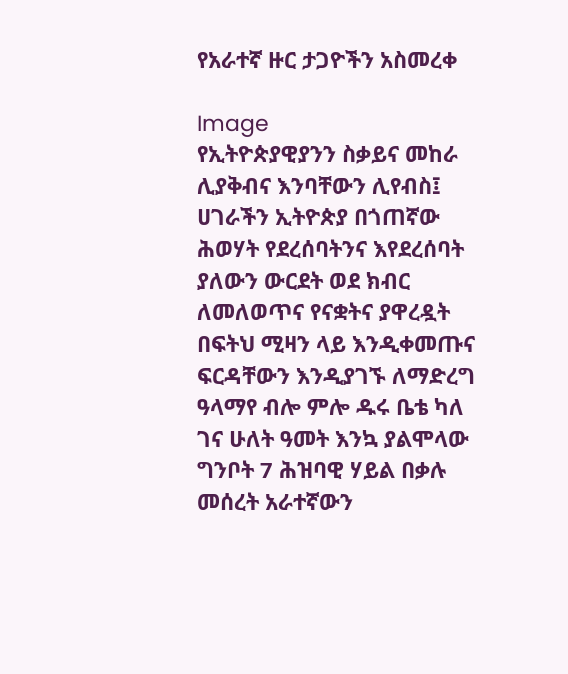የአራተኛ ዙር ታጋዮችን አስመረቀ

Image
የኢትዮጵያዊያንን ስቃይና መከራ ሊያቅብና እንባቸውን ሊየብስ፤ ሀገራችን ኢትዮጵያ በጎጠኛው ሕወሃት የደረሰባትንና እየደረሰባት ያለውን ውርደት ወደ ክብር ለመለወጥና የናቋትና ያዋረዷት በፍትህ ሚዛን ላይ እንዲቀመጡና ፍርዳቸውን እንዲያገኙ ለማድረግ ዓላማየ ብሎ ምሎ ዱሩ ቤቴ ካለ ገና ሁለት ዓመት እንኳ ያልሞላው ግንቦት 7 ሕዝባዊ ሃይል በቃሉ መሰረት አራተኛውን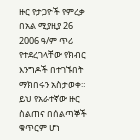ዙር የታጋዮች የምረቃ በአል ሚያዚያ 26 2006 ዓ/ም ጥሪ የተደረገላቸው የክብር እንግዶች በተገኙበት ማክበሩን አስታወቀ። ይህ የአራተኛው ዙር ስልጠና በሰልጣኞች ቁጥርም ሆነ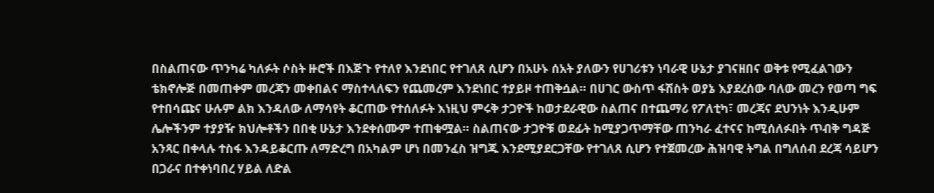በስልጠናው ጥንካሬ ካለፉት ሶስት ዙሮች በእጅጉ የተለየ እንደነበር የተገለጸ ሲሆን በአሁኑ ሰአት ያለውን የሀገሪቱን ነባራዊ ሁኔታ ያገናዘበና ወቅቱ የሚፈልገውን ቴክኖሎጅ በመጠቀም መረጃን መቀበልና ማስተላለፍን የጨመረም እንደነበር ተያይዞ ተጠቅሷል። በሀገር ውስጥ ፋሽስት ወያኔ እያደረሰው ባለው መረን የወጣ ግፍ የተበሳጩና ሁሉም ልክ እንዳለው ለማሳየት ቆርጠው የተሰለፉት እነዚህ ምሩቅ ታጋዮች ከወታደራዊው ስልጠና በተጨማሪ የፖለቲካ፣ መረጃና ደህንነት እንዲሁም ሌሎችንም ተያያዥ ክህሎቶችን በበቂ ሁኔታ እንደቀሰሙም ተጠቁሟል። ስልጠናው ታጋዮቹ ወደፊት ከሚያጋጥማቸው ጠንካራ ፈተናና ከሚሰለፉበት ጥብቅ ግዳጅ አንጻር በቀላሉ ተስፋ እንዳይቆርጡ ለማድረግ በአካልም ሆነ በመንፈስ ዝግጁ እንደሚያደርጋቸው የተገለጸ ሲሆን የተጀመረው ሕዝባዊ ትግል በግለሰብ ደረጃ ሳይሆን በጋራና በተቀነባበረ ሃይል ለድል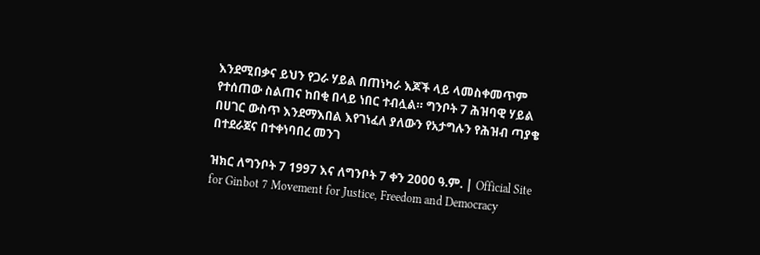እንደሚበቃና ይህን የጋራ ሃይል በጠነካራ እጆች ላይ ላመስቀመጥም የተሰጠው ስልጠና ከበቂ በላይ ነበር ተብሏል። ግንቦት 7 ሕዝባዊ ሃይል በሀገር ውስጥ እንደማእበል እየገነፈለ ያለውን የአታግሉን የሕዝብ ጣያቄ በተደራጀና በተቀነባበረ መንገ

ዝክር ለግንቦት 7 1997 እና ለግንቦት 7 ቀን 2000 ዓ.ም. | Official Site for Ginbot 7 Movement for Justice, Freedom and Democracy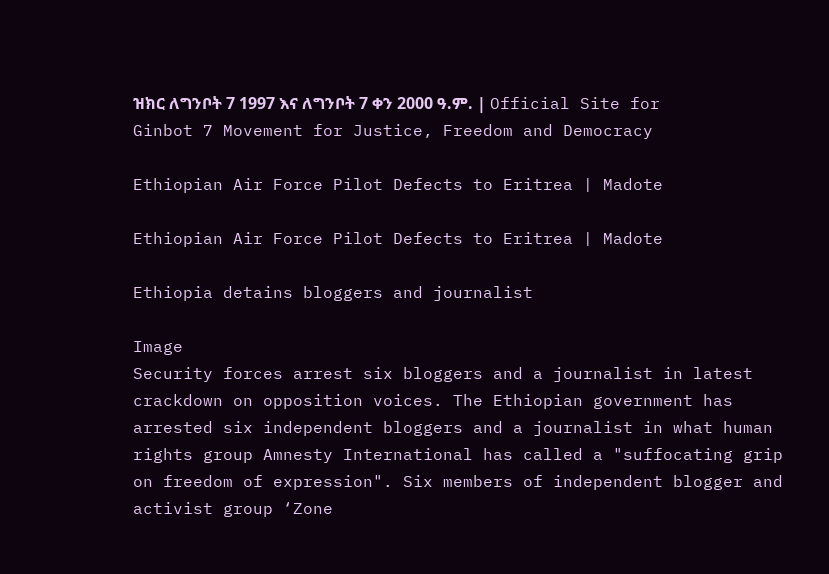ዝክር ለግንቦት 7 1997 እና ለግንቦት 7 ቀን 2000 ዓ.ም. | Official Site for Ginbot 7 Movement for Justice, Freedom and Democracy

Ethiopian Air Force Pilot Defects to Eritrea | Madote

Ethiopian Air Force Pilot Defects to Eritrea | Madote

Ethiopia detains bloggers and journalist

Image
Security forces arrest six bloggers and a journalist in latest crackdown on opposition voices. The Ethiopian government has arrested six independent bloggers and a journalist in what human rights group Amnesty International has called a "suffocating grip on freedom of expression". Six members of independent blogger and activist group ‘Zone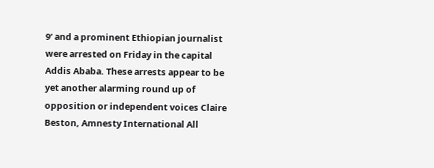9’ and a prominent Ethiopian journalist were arrested on Friday in the capital Addis Ababa. These arrests appear to be yet another alarming round up of opposition or independent voices Claire Beston, Amnesty International All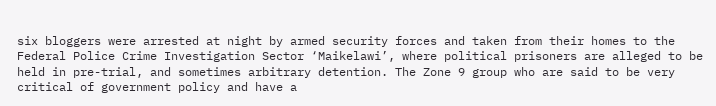six bloggers were arrested at night by armed security forces and taken from their homes to the Federal Police Crime Investigation Sector ‘Maikelawi’, where political prisoners are alleged to be held in pre-trial, and sometimes arbitrary detention. The Zone 9 group who are said to be very critical of government policy and have a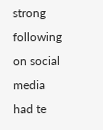strong following on social media had te